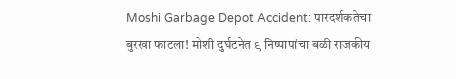Moshi Garbage Depot Accident: पारदर्शकतेचा बुरखा फाटला! मोशी दुर्घटनेत ९ निष्पापांचा बळी राजकीय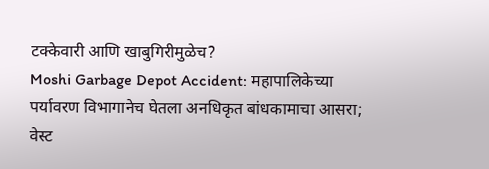टक्केवारी आणि खाबुगिरीमुळेच?
Moshi Garbage Depot Accident: महापालिकेच्या पर्यावरण विभागानेच घेतला अनधिकृत बांधकामाचा आसरा; वेस्ट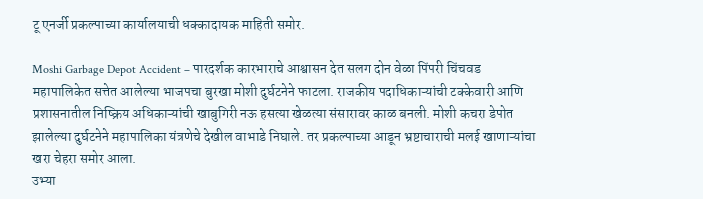टू एनर्जी प्रकल्पाच्या कार्यालयाची धक्कादायक माहिती समोर.

Moshi Garbage Depot Accident – पारदर्शक कारभाराचे आश्वासन देत सलग दोन वेळा पिंपरी चिंचवड महापालिकेत सत्तेत आलेल्या भाजपचा बुरखा मोशी दुर्घटनेने फाटला. राजकीय पदाधिकाऱ्यांची टक्केवारी आणि प्रशासनातील निष्क्रिय अधिकाऱ्यांची खाबुगिरी नऊ हसत्या खेळत्या संसारावर काळ बनली. मोशी कचरा डेपोत झालेल्या दुर्घटनेने महापालिका यंत्रणेचे देखील वाभाडे निघाले. तर प्रकल्पाच्या आडून भ्रष्टाचाराची मलई खाणाऱ्यांचा खरा चेहरा समोर आला.
उभ्या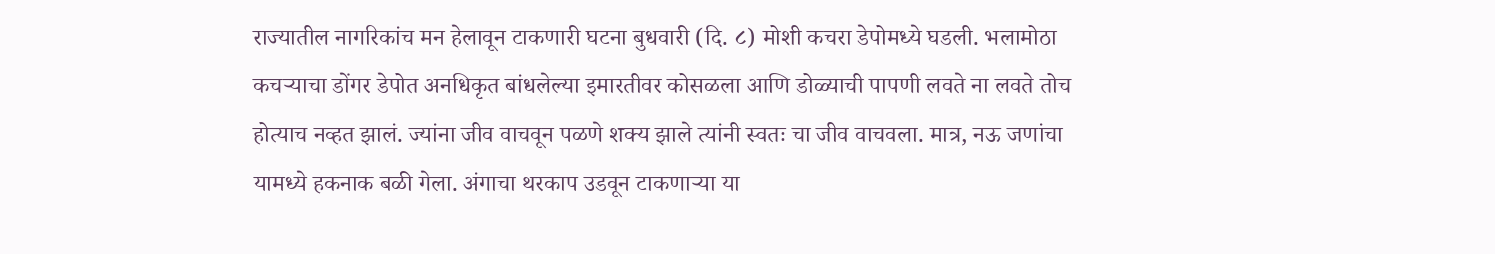राज्यातील नागरिकांच मन हेलावून टाकणारी घटना बुधवारी (दि. ८) मोशी कचरा डेपोमध्ये घडली. भलामोठा कचऱ्याचा डोंगर डेपोत अनधिकृत बांधलेल्या इमारतीवर कोसळला आणि डोळ्याची पापणी लवते ना लवते तोच होत्याच नव्हत झालं. ज्यांना जीव वाचवून पळणे शक्य झाले त्यांनी स्वतः चा जीव वाचवला. मात्र, नऊ जणांचा यामध्ये हकनाक बळी गेला. अंगाचा थरकाप उडवून टाकणाऱ्या या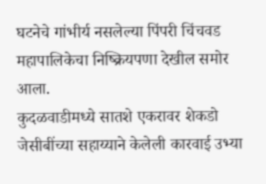घटनेचे गांभीर्य नसलेल्या पिंपरी चिंचवड महापालिकेचा निष्क्रियपणा देखील समोर आला.
कुदळवाडीमध्ये सातशे एकरावर शेकडो जेसीबींच्या सहाय्याने केलेली कारवाई उभ्या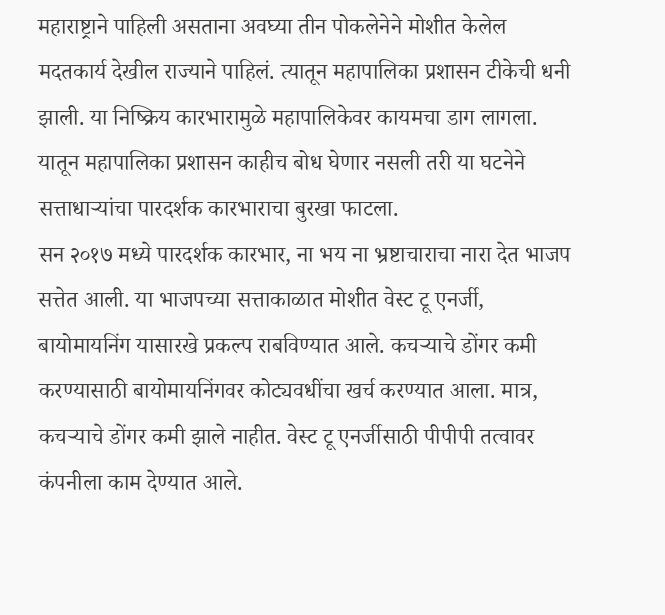महाराष्ट्राने पाहिली असताना अवघ्या तीन पोकलेनेने मोशीत केलेल मदतकार्य देखील राज्याने पाहिलं. त्यातून महापालिका प्रशासन टीकेची धनी झाली. या निष्क्रिय कारभारामुळे महापालिकेवर कायमचा डाग लागला. यातून महापालिका प्रशासन काहीच बोध घेणार नसली तरी या घटनेने सत्ताधाऱ्यांचा पारदर्शक कारभाराचा बुरखा फाटला.
सन २०१७ मध्ये पारदर्शक कारभार, ना भय ना भ्रष्टाचाराचा नारा देत भाजप सत्तेत आली. या भाजपच्या सत्ताकाळात मोशीत वेस्ट टू एनर्जी, बायोमायनिंग यासारखे प्रकल्प राबविण्यात आले. कचऱ्याचे डोंगर कमी करण्यासाठी बायोमायनिंगवर कोट्यवधींचा खर्च करण्यात आला. मात्र, कचऱ्याचे डोंगर कमी झाले नाहीत. वेस्ट टू एनर्जीसाठी पीपीपी तत्वावर कंपनीला काम देण्यात आले.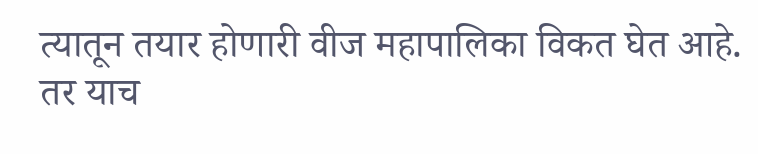त्यातून तयार होणारी वीज महापालिका विकत घेत आहे.
तर याच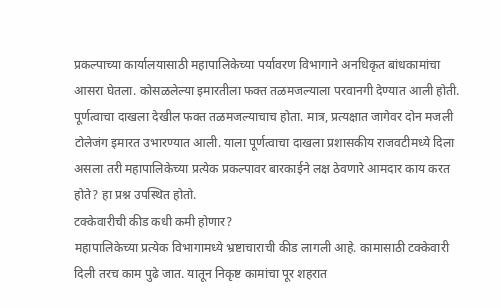प्रकल्पाच्या कार्यालयासाठी महापालिकेच्या पर्यावरण विभागाने अनधिकृत बांधकामांचा आसरा घेतला. कोसळलेल्या इमारतीला फक्त तळमजल्याला परवानगी देण्यात आली होती. पूर्णत्वाचा दाखला देखील फक्त तळमजल्याचाच होता. मात्र, प्रत्यक्षात जागेवर दोन मजली टोलेजंग इमारत उभारण्यात आली. याला पूर्णत्वाचा दाखला प्रशासकीय राजवटीमध्ये दिला असला तरी महापालिकेच्या प्रत्येक प्रकल्पावर बारकाईने लक्ष ठेवणारे आमदार काय करत होते? हा प्रश्न उपस्थित होतो.
टक्केवारीची कीड कधी कमी होणार?
महापालिकेच्या प्रत्येक विभागामध्ये भ्रष्टाचाराची कीड लागली आहे. कामासाठी टक्केवारी दिली तरच काम पुढे जात. यातून निकृष्ट कामांचा पूर शहरात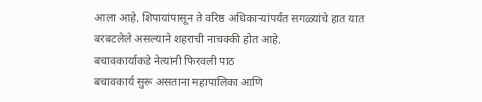आला आहे. शिपायांपासून ते वरिष्ठ अधिकाऱ्यांपर्यंत सगळ्यांचे हात यात बरबटलेले असल्याने शहराची नाचक्की होत आहे.
बचावकार्याकडे नेत्यांनी फिरवली पाठ
बचावकार्य सुरू असताना महापालिका आणि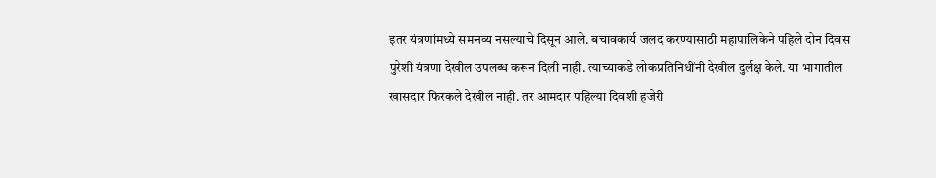इतर यंत्रणांमध्ये समनव्य नसल्याचे दिसून आले. बचावकार्य जलद करण्यासाठी महापालिकेने पहिले दोन दिवस पुरेशी यंत्रणा देखील उपलब्ध करून दिली नाही. त्याच्याकडे लोकप्रतिनिधींनी देखील दुर्लक्ष केले. या भागातील खासदार फिरकले देखील नाही. तर आमदार पहिल्या दिवशी हजेरी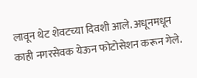लावून थेट शेवटच्या दिवशी आले. अधूनमधून काही नगरसेवक येऊन फोटोसेशन करून गेले.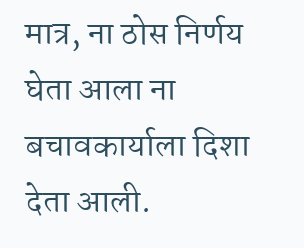मात्र, ना ठोस निर्णय घेता आला ना बचावकार्याला दिशा देता आली.